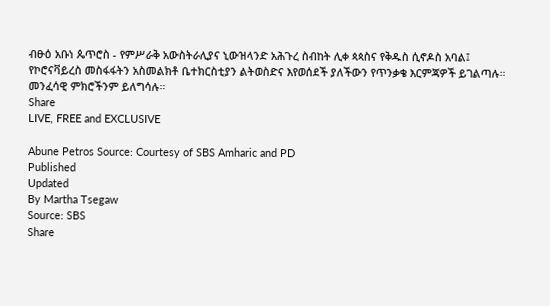ብፁዕ አቡነ ጴጥሮስ - የምሥራቅ አውስትራሊያና ኒውዝላንድ አሕጉረ ስብከት ሊቀ ጳጳስና የቅዱስ ሲኖዶስ አባል፤ የኮሮናቫይረስ መስፋፋትን አስመልክቶ ቤተክርስቲያን ልትወስድና እየወሰደች ያለችውን የጥንቃቄ እርምጃዎች ይገልጣሉ። መንፈሳዊ ምክሮችንም ይለግሳሉ።
Share
LIVE, FREE and EXCLUSIVE

Abune Petros Source: Courtesy of SBS Amharic and PD
Published
Updated
By Martha Tsegaw
Source: SBS
Share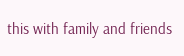this with family and friends